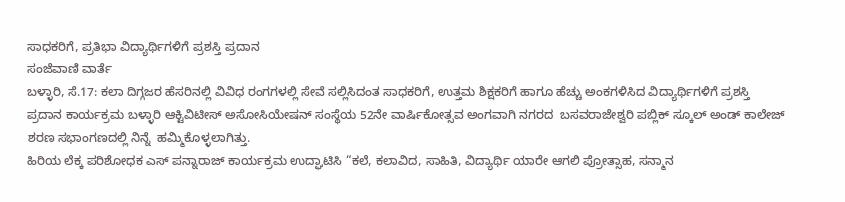ಸಾಧಕರಿಗೆ, ಪ್ರತಿಭಾ ವಿದ್ಯಾರ್ಥಿಗಳಿಗೆ ಪ್ರಶಸ್ತಿ ಪ್ರದಾನ
ಸಂಜೆವಾಣಿ ವಾರ್ತೆ
ಬಳ್ಳಾರಿ, ಸೆ.17: ಕಲಾ ದಿಗ್ಗಜರ ಹೆಸರಿನಲ್ಲಿ ವಿವಿಧ ರಂಗಗಳಲ್ಲಿ ಸೇವೆ ಸಲ್ಲಿಸಿದಂತ ಸಾಧಕರಿಗೆ, ಉತ್ತಮ ಶಿಕ್ಷಕರಿಗೆ ಹಾಗೂ ಹೆಚ್ಚು ಅಂಕಗಳಿಸಿದ ವಿದ್ಯಾರ್ಥಿಗಳಿಗೆ ಪ್ರಶಸ್ತಿ ಪ್ರದಾನ ಕಾರ್ಯಕ್ರಮ ಬಳ್ಳಾರಿ ಆಕ್ಟಿವಿಟೀಸ್ ಅಸೋಸಿಯೇಷನ್ ಸಂಸ್ಥೆಯ 52ನೇ ವಾರ್ಷಿಕೋತ್ಸವ ಅಂಗವಾಗಿ ನಗರದ  ಬಸವರಾಜೇಶ್ವರಿ ಪಬ್ಲಿಕ್ ಸ್ಕೂಲ್ ಅಂಡ್ ಕಾಲೇಜ್ ಶರಣ ಸಭಾಂಗಣದಲ್ಲಿ ನಿನ್ನೆ  ಹಮ್ಮಿಕೊಳ್ಳಲಾಗಿತ್ತು.
ಹಿರಿಯ ಲೆಕ್ಕ ಪರಿಶೋಧಕ ಎಸ್ ಪನ್ನಾರಾಜ್ ಕಾರ್ಯಕ್ರಮ ಉದ್ಘಾಟಿಸಿ “ಕಲೆ, ಕಲಾವಿದ, ಸಾಹಿತಿ, ವಿದ್ಯಾರ್ಥಿ ಯಾರೇ ಆಗಲಿ ಪ್ರೋತ್ಸಾಹ, ಸನ್ಮಾನ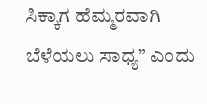ಸಿಕ್ಕಾಗ ಹೆಮ್ಮರವಾಗಿ ಬೆಳೆಯಲು ಸಾಧ್ಯ” ಎಂದು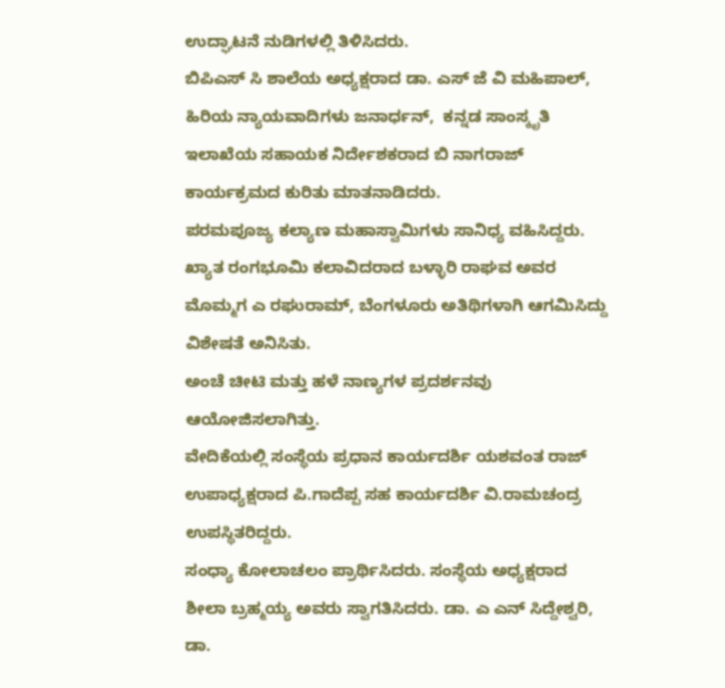ಉದ್ಘಾಟನೆ ನುಡಿಗಳಲ್ಲಿ ತಿಳಿಸಿದರು.
ಬಿಪಿಎಸ್ ಸಿ ಶಾಲೆಯ ಅಧ್ಯಕ್ಷರಾದ ಡಾ. ಎಸ್ ಜೆ ವಿ ಮಹಿಪಾಲ್, ಹಿರಿಯ ನ್ಯಾಯವಾದಿಗಳು ಜನಾರ್ಧನ್,  ಕನ್ನಡ ಸಾಂಸ್ಕೃತಿ ಇಲಾಖೆಯ ಸಹಾಯಕ ನಿರ್ದೇಶಕರಾದ ಬಿ ನಾಗರಾಜ್ ಕಾರ್ಯಕ್ರಮದ ಕುರಿತು ಮಾತನಾಡಿದರು.
ಪರಮಪೂಜ್ಯ ಕಲ್ಯಾಣ ಮಹಾಸ್ವಾಮಿಗಳು ಸಾನಿಧ್ಯ ವಹಿಸಿದ್ದರು.
ಖ್ಯಾತ ರಂಗಭೂಮಿ ಕಲಾವಿದರಾದ ಬಳ್ಳಾರಿ ರಾಘವ ಅವರ ಮೊಮ್ಮಗ ಎ ರಘುರಾಮ್, ಬೆಂಗಳೂರು ಅತಿಥಿಗಳಾಗಿ ಆಗಮಿಸಿದ್ದು ವಿಶೇಷತೆ ಅನಿಸಿತು.
ಅಂಚೆ ಚೀಟಿ ಮತ್ತು ಹಳೆ ನಾಣ್ಯಗಳ ಪ್ರದರ್ಶನವು ಆಯೋಜಿಸಲಾಗಿತ್ತು.
ವೇದಿಕೆಯಲ್ಲಿ ಸಂಸ್ಥೆಯ ಪ್ರಧಾನ ಕಾರ್ಯದರ್ಶಿ ಯಶವಂತ ರಾಜ್ ಉಪಾಧ್ಯಕ್ಷರಾದ ಪಿ.ಗಾದೆಪ್ಪ ಸಹ ಕಾರ್ಯದರ್ಶಿ ವಿ.ರಾಮಚಂದ್ರ ಉಪಸ್ಥಿತರಿದ್ದರು.
ಸಂಧ್ಯಾ ಕೋಲಾಚಲಂ ಪ್ರಾರ್ಥಿಸಿದರು. ಸಂಸ್ಥೆಯ ಅಧ್ಯಕ್ಷರಾದ ಶೀಲಾ ಬ್ರಹ್ಮಯ್ಯ ಅವರು ಸ್ವಾಗತಿಸಿದರು. ಡಾ. ಎ ಎನ್ ಸಿದ್ದೇಶ್ವರಿ, ಡಾ.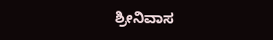ಶ್ರೀನಿವಾಸ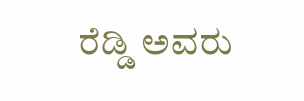ರೆಡ್ಡಿ ಅವರು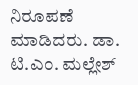ನಿರೂಪಣೆ ಮಾಡಿದರು. ಡಾ. ಟಿ.ಎಂ. ಮಲ್ಲೇಶ್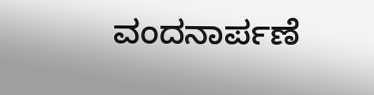ವಂದನಾರ್ಪಣೆ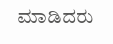ಮಾಡಿದರು